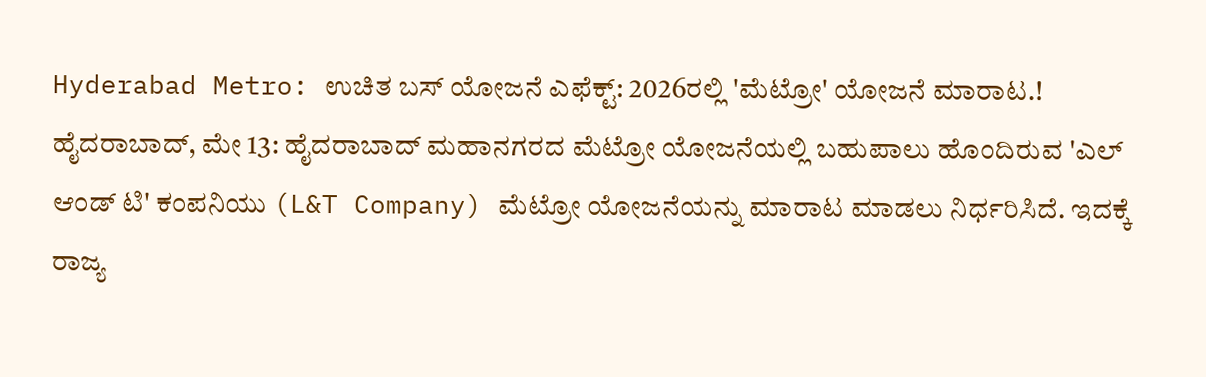Hyderabad Metro: ಉಚಿತ ಬಸ್ ಯೋಜನೆ ಎಫೆಕ್ಟ್: 2026ರಲ್ಲಿ 'ಮೆಟ್ರೋ' ಯೋಜನೆ ಮಾರಾಟ.!
ಹೈದರಾಬಾದ್, ಮೇ 13: ಹೈದರಾಬಾದ್ ಮಹಾನಗರದ ಮೆಟ್ರೋ ಯೋಜನೆಯಲ್ಲಿ ಬಹುಪಾಲು ಹೊಂದಿರುವ 'ಎಲ್ ಆಂಡ್ ಟಿ' ಕಂಪನಿಯು (L&T Company) ಮೆಟ್ರೋ ಯೋಜನೆಯನ್ನು ಮಾರಾಟ ಮಾಡಲು ನಿರ್ಧರಿಸಿದೆ. ಇದಕ್ಕೆ ರಾಜ್ಯ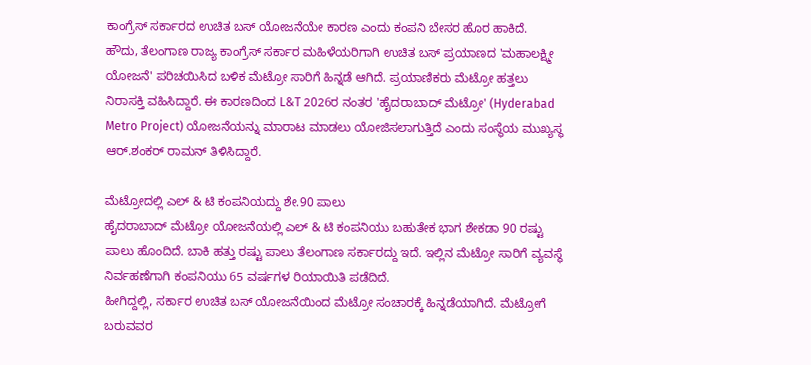ಕಾಂಗ್ರೆಸ್ ಸರ್ಕಾರದ ಉಚಿತ ಬಸ್ ಯೋಜನೆಯೇ ಕಾರಣ ಎಂದು ಕಂಪನಿ ಬೇಸರ ಹೊರ ಹಾಕಿದೆ.
ಹೌದು, ತೆಲಂಗಾಣ ರಾಜ್ಯ ಕಾಂಗ್ರೆಸ್ ಸರ್ಕಾರ ಮಹಿಳೆಯರಿಗಾಗಿ ಉಚಿತ ಬಸ್ ಪ್ರಯಾಣದ 'ಮಹಾಲಕ್ಷ್ಮೀ ಯೋಜನೆ' ಪರಿಚಯಿಸಿದ ಬಳಿಕ ಮೆಟ್ರೋ ಸಾರಿಗೆ ಹಿನ್ನಡೆ ಆಗಿದೆ. ಪ್ರಯಾಣಿಕರು ಮೆಟ್ರೋ ಹತ್ತಲು ನಿರಾಸಕ್ತಿ ವಹಿಸಿದ್ದಾರೆ. ಈ ಕಾರಣದಿಂದ L&T 2026ರ ನಂತರ 'ಹೈದರಾಬಾದ್ ಮೆಟ್ರೋ' (Hyderabad Metro Project) ಯೋಜನೆಯನ್ನು ಮಾರಾಟ ಮಾಡಲು ಯೋಜಿಸಲಾಗುತ್ತಿದೆ ಎಂದು ಸಂಸ್ಥೆಯ ಮುಖ್ಯಸ್ಥ ಆರ್.ಶಂಕರ್ ರಾಮನ್ ತಿಳಿಸಿದ್ದಾರೆ.

ಮೆಟ್ರೋದಲ್ಲಿ ಎಲ್ & ಟಿ ಕಂಪನಿಯದ್ದು ಶೇ.90 ಪಾಲು
ಹೈದರಾಬಾದ್ ಮೆಟ್ರೋ ಯೋಜನೆಯಲ್ಲಿ ಎಲ್ & ಟಿ ಕಂಪನಿಯು ಬಹುತೇಕ ಭಾಗ ಶೇಕಡಾ 90 ರಷ್ಟು ಪಾಲು ಹೊಂದಿದೆ. ಬಾಕಿ ಹತ್ತು ರಷ್ಟು ಪಾಲು ತೆಲಂಗಾಣ ಸರ್ಕಾರದ್ದು ಇದೆ. ಇಲ್ಲಿನ ಮೆಟ್ರೋ ಸಾರಿಗೆ ವ್ಯವಸ್ಥೆ ನಿರ್ವಹಣೆಗಾಗಿ ಕಂಪನಿಯು 65 ವರ್ಷಗಳ ರಿಯಾಯಿತಿ ಪಡೆದಿದೆ.
ಹೀಗಿದ್ದಲ್ಲಿ, ಸರ್ಕಾರ ಉಚಿತ ಬಸ್ ಯೋಜನೆಯಿಂದ ಮೆಟ್ರೋ ಸಂಚಾರಕ್ಕೆ ಹಿನ್ನಡೆಯಾಗಿದೆ. ಮೆಟ್ರೋಗೆ ಬರುವವರ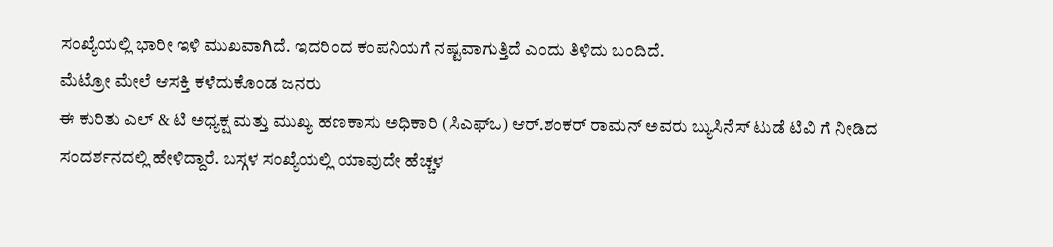ಸಂಖ್ಯೆಯಲ್ಲಿ ಭಾರೀ ಇಳಿ ಮುಖವಾಗಿದೆ. ಇದರಿಂದ ಕಂಪನಿಯಗೆ ನಷ್ಟವಾಗುತ್ತಿದೆ ಎಂದು ತಿಳಿದು ಬಂದಿದೆ.
ಮೆಟ್ರೋ ಮೇಲೆ ಆಸಕ್ತಿ ಕಳೆದುಕೊಂಡ ಜನರು
ಈ ಕುರಿತು ಎಲ್ & ಟಿ ಅಧ್ಯಕ್ಷ ಮತ್ತು ಮುಖ್ಯ ಹಣಕಾಸು ಅಧಿಕಾರಿ (ಸಿಎಫ್ಒ) ಆರ್.ಶಂಕರ್ ರಾಮನ್ ಅವರು ಬ್ಯುಸಿನೆಸ್ ಟುಡೆ ಟಿವಿ ಗೆ ನೀಡಿದ ಸಂದರ್ಶನದಲ್ಲಿ ಹೇಳಿದ್ದಾರೆ. ಬಸ್ಗಳ ಸಂಖ್ಯೆಯಲ್ಲಿ ಯಾವುದೇ ಹೆಚ್ಚಳ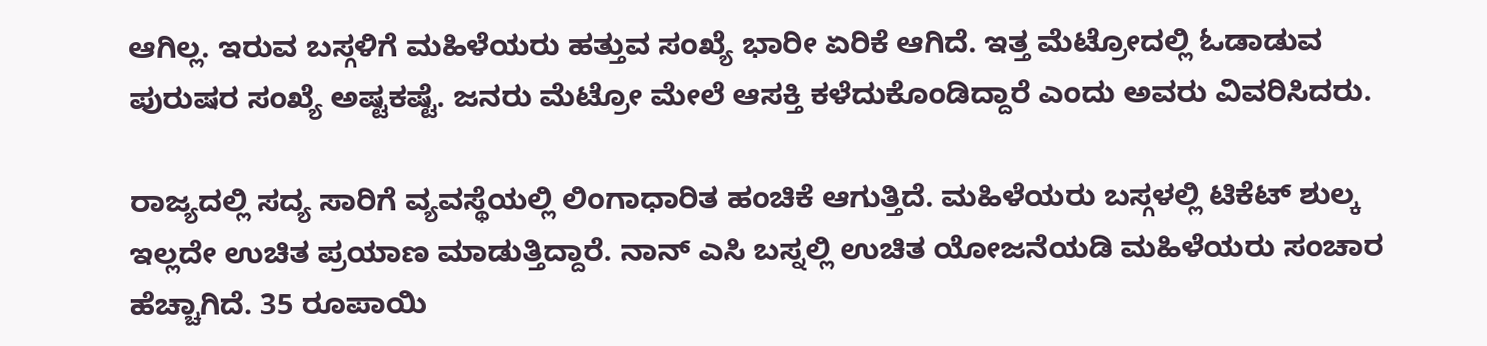ಆಗಿಲ್ಲ. ಇರುವ ಬಸ್ಗಳಿಗೆ ಮಹಿಳೆಯರು ಹತ್ತುವ ಸಂಖ್ಯೆ ಭಾರೀ ಏರಿಕೆ ಆಗಿದೆ. ಇತ್ತ ಮೆಟ್ರೋದಲ್ಲಿ ಓಡಾಡುವ ಪುರುಷರ ಸಂಖ್ಯೆ ಅಷ್ಟಕಷ್ಟೆ. ಜನರು ಮೆಟ್ರೋ ಮೇಲೆ ಆಸಕ್ತಿ ಕಳೆದುಕೊಂಡಿದ್ದಾರೆ ಎಂದು ಅವರು ವಿವರಿಸಿದರು.

ರಾಜ್ಯದಲ್ಲಿ ಸದ್ಯ ಸಾರಿಗೆ ವ್ಯವಸ್ಥೆಯಲ್ಲಿ ಲಿಂಗಾಧಾರಿತ ಹಂಚಿಕೆ ಆಗುತ್ತಿದೆ. ಮಹಿಳೆಯರು ಬಸ್ಗಳಲ್ಲಿ ಟಿಕೆಟ್ ಶುಲ್ಕ ಇಲ್ಲದೇ ಉಚಿತ ಪ್ರಯಾಣ ಮಾಡುತ್ತಿದ್ದಾರೆ. ನಾನ್ ಎಸಿ ಬಸ್ನಲ್ಲಿ ಉಚಿತ ಯೋಜನೆಯಡಿ ಮಹಿಳೆಯರು ಸಂಚಾರ ಹೆಚ್ಚಾಗಿದೆ. 35 ರೂಪಾಯಿ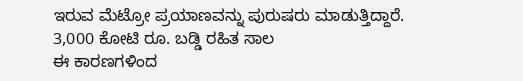ಇರುವ ಮೆಟ್ರೋ ಪ್ರಯಾಣವನ್ನು ಪುರುಷರು ಮಾಡುತ್ತಿದ್ದಾರೆ.
3,000 ಕೋಟಿ ರೂ. ಬಡ್ಡಿ ರಹಿತ ಸಾಲ
ಈ ಕಾರಣಗಳಿಂದ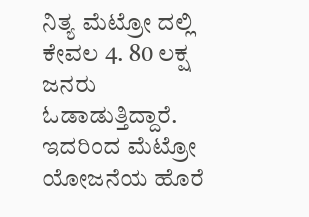ನಿತ್ಯ ಮೆಟ್ರೋ ದಲ್ಲಿ ಕೇವಲ 4. 80 ಲಕ್ಷ ಜನರು ಓಡಾಡುತ್ತಿದ್ದಾರೆ. ಇದರಿಂದ ಮೆಟ್ರೋ ಯೋಜನೆಯ ಹೊರೆ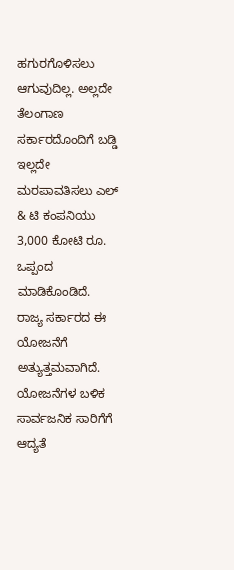ಹಗುರಗೊಳಿಸಲು ಆಗುವುದಿಲ್ಲ. ಅಲ್ಲದೇ ತೆಲಂಗಾಣ ಸರ್ಕಾರದೊಂದಿಗೆ ಬಡ್ಡಿ ಇಲ್ಲದೇ ಮರಪಾವತಿಸಲು ಎಲ್ & ಟಿ ಕಂಪನಿಯು 3,000 ಕೋಟಿ ರೂ. ಒಪ್ಪಂದ ಮಾಡಿಕೊಂಡಿದೆ.
ರಾಜ್ಯ ಸರ್ಕಾರದ ಈ ಯೋಜನೆಗೆ ಅತ್ಯುತ್ತಮವಾಗಿದೆ. ಯೋಜನೆಗಳ ಬಳಿಕ ಸಾರ್ವಜನಿಕ ಸಾರಿಗೆಗೆ ಆದ್ಯತೆ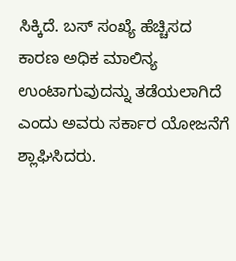ಸಿಕ್ಕಿದೆ. ಬಸ್ ಸಂಖ್ಯೆ ಹೆಚ್ಚಿಸದ ಕಾರಣ ಅಧಿಕ ಮಾಲಿನ್ಯ ಉಂಟಾಗುವುದನ್ನು ತಡೆಯಲಾಗಿದೆ ಎಂದು ಅವರು ಸರ್ಕಾರ ಯೋಜನೆಗೆ ಶ್ಲಾಘಿಸಿದರು.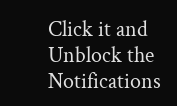Click it and Unblock the Notifications